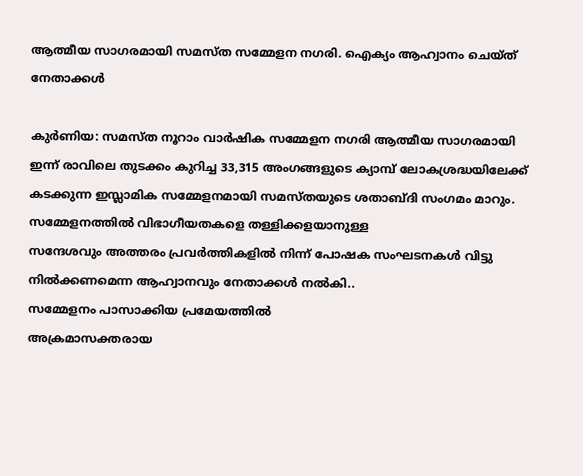ആത്മീയ സാഗരമായി സമസ്ത സമ്മേളന നഗരി. ഐക്യം ആഹ്വാനം ചെയ്ത് നേതാക്കൾ

കുർണിയ: സമസ്ത നൂറാം വാർഷിക സമ്മേളന നഗരി ആത്മീയ സാഗരമായി
ഇന്ന് രാവിലെ തുടക്കം കുറിച്ച 33,315 അംഗങ്ങളുടെ ക്യാമ്പ് ലോകശ്രദ്ധയിലേക്ക് കടക്കുന്ന ഇസ്ലാമിക സമ്മേളനമായി സമസ്തയുടെ ശതാബ്ദി സംഗമം മാറും.
സമ്മേളനത്തിൽ വിഭാഗീയതകളെ തള്ളിക്കളയാനുള്ള
സന്ദേശവും അത്തരം പ്രവർത്തികളിൽ നിന്ന് പോഷക സംഘടനകൾ വിട്ടു നിൽക്കണമെന്ന ആഹ്വാനവും നേതാക്കൾ നൽകി..
സമ്മേളനം പാസാക്കിയ പ്രമേയത്തിൽ
അക്രമാസക്തരായ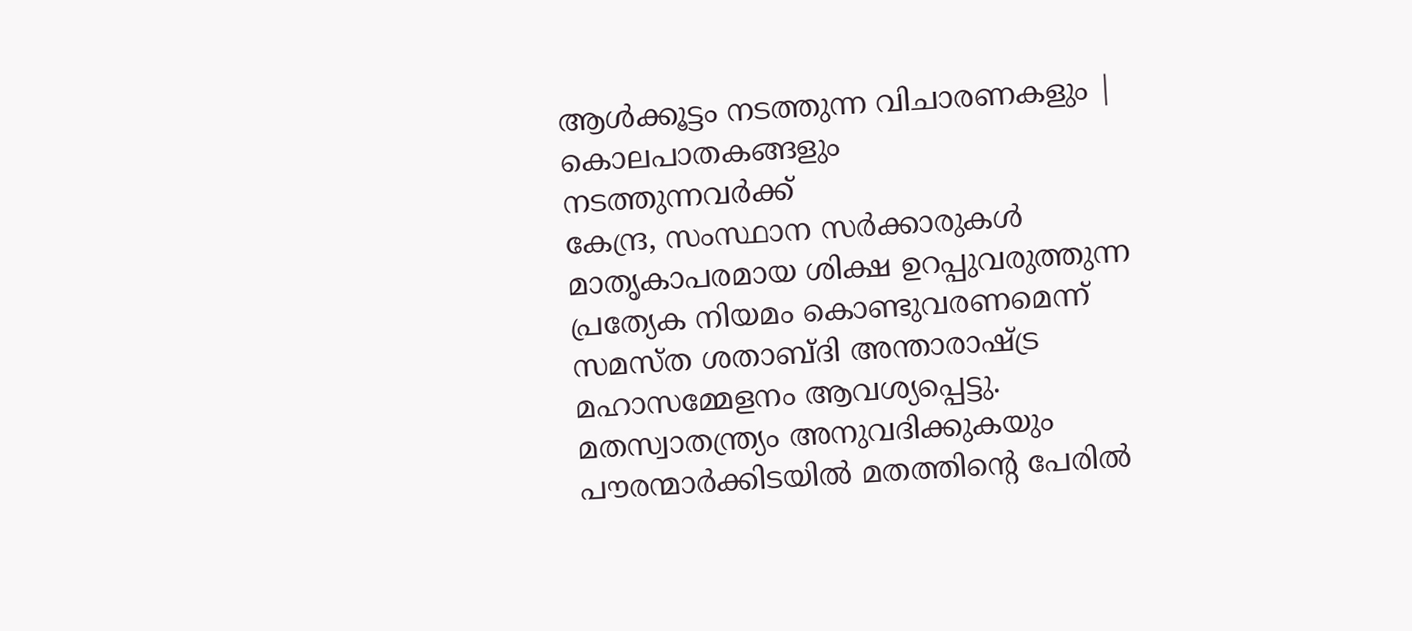ആള്‍ക്കൂട്ടം നടത്തുന്ന വിചാരണകളും | കൊലപാതകങ്ങളും
നടത്തുന്നവർക്ക്
കേന്ദ്ര, സംസ്ഥാന സര്‍ക്കാരുകള്‍ മാതൃകാപരമായ ശിക്ഷ ഉറപ്പുവരുത്തുന്ന പ്രത്യേക നിയമം കൊണ്ടുവരണമെന്ന് സമസ്ത ശതാബ്ദി അന്താരാഷ്ട്ര മഹാസമ്മേളനം ആവശ്യപ്പെട്ടു.
മതസ്വാതന്ത്ര്യം അനുവദിക്കുകയും പൗരന്മാര്‍ക്കിടയില്‍ മതത്തിന്റെ പേരില്‍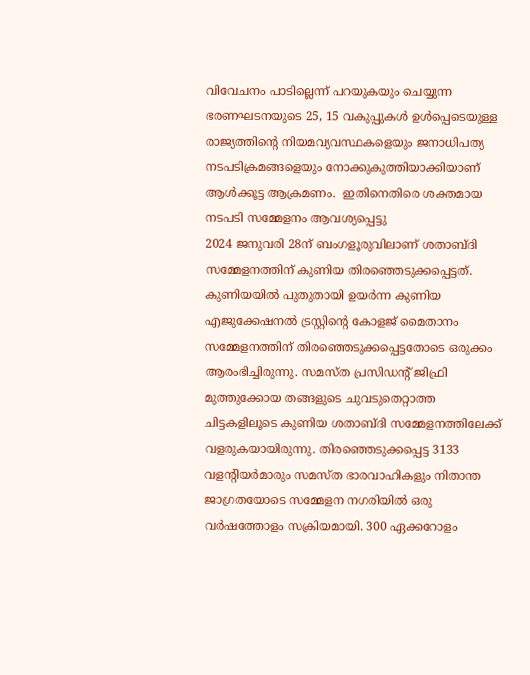വിവേചനം പാടില്ലെന്ന് പറയുകയും ചെയ്യുന്ന ഭരണഘടനയുടെ 25, 15 വകുപ്പുകള്‍ ഉള്‍പ്പെടെയുള്ള രാജ്യത്തിന്റെ നിയമവ്യവസ്ഥകളെയും ജനാധിപത്യ നടപടിക്രമങ്ങളെയും നോക്കുകുത്തിയാക്കിയാണ് ആള്‍ക്കൂട്ട ആക്രമണം.  ഇതിനെതിരെ ശക്തമായ നടപടി സമ്മേളനം ആവശ്യപ്പെട്ടു
2024 ജനുവരി 28ന് ബംഗളൂരുവിലാണ് ശതാബ്ദി സമ്മേളനത്തിന് കുണിയ തിരഞ്ഞെടുക്കപ്പെട്ടത്. കുണിയയിൽ പുതുതായി ഉയർന്ന കുണിയ എജുക്കേഷനൽ ട്രസ്റ്റിന്റെ കോളജ് മൈതാനം സമ്മേളനത്തിന് തിരഞ്ഞെടുക്കപ്പെട്ടതോടെ ഒരുക്കം ആരംഭിച്ചിരുന്നു. സമസ്ത പ്രസിഡന്റ് ജിഫ്രി മുത്തുക്കോയ തങ്ങളുടെ ചുവടുതെറ്റാത്ത ചിട്ടകളിലൂടെ കുണിയ ശതാബ്ദി സമ്മേളനത്തിലേക്ക് വളരുകയായിരുന്നു. തിരഞ്ഞെടുക്കപ്പെട്ട 3133 വളന്റിയർമാരും സമസ്ത ഭാരവാഹികളും നിതാന്ത ജാഗ്രതയോടെ സമ്മേളന നഗരിയിൽ ഒരു വർഷത്തോളം സക്രിയമായി. 300 ഏക്കറോളം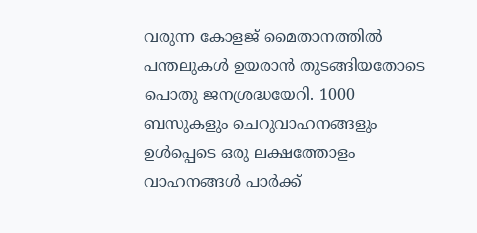വരുന്ന കോളജ് മൈതാനത്തിൽ പന്തലുകൾ ഉയരാൻ തുടങ്ങിയതോടെ പൊതു ജനശ്രദ്ധയേറി. 1000 ബസുകളും ചെറുവാഹനങ്ങളും ഉൾപ്പെടെ ഒരു ലക്ഷത്തോളം വാഹനങ്ങൾ പാർക്ക്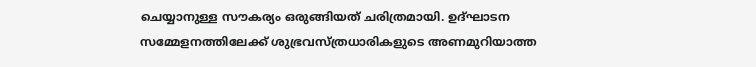ചെയ്യാനുള്ള സൗകര്യം ഒരുങ്ങിയത് ചരിത്രമായി. ഉദ്ഘാടന സമ്മേളനത്തിലേക്ക് ശുഭ്രവസ്ത്രധാരികളുടെ അണമുറിയാത്ത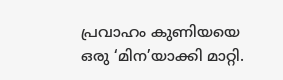പ്രവാഹം കുണിയയെ ഒരു ‘മിന’യാക്കി മാറ്റി.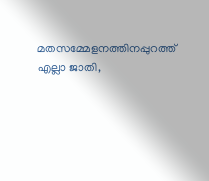മതസമ്മേളനത്തിനപ്പുറത്ത് എല്ലാ ജാതി,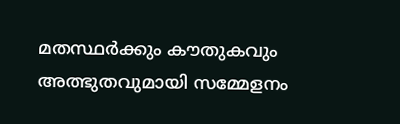മതസ്ഥർക്കും കൗതുകവും അത്ഭുതവുമായി സമ്മേളനം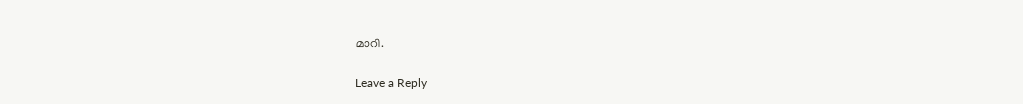മാറി.

Leave a Reply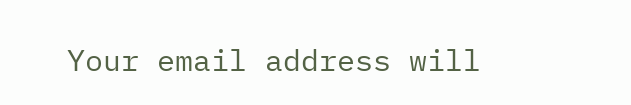Your email address will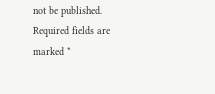not be published. Required fields are marked *